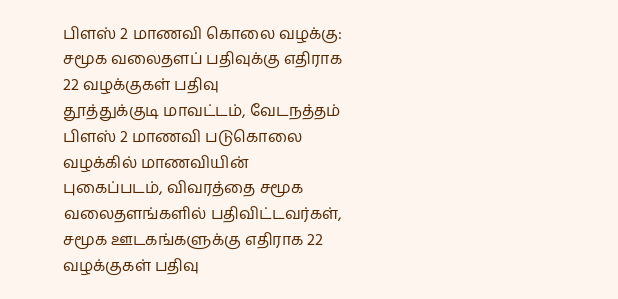பிளஸ் 2 மாணவி கொலை வழக்கு: சமூக வலைதளப் பதிவுக்கு எதிராக 22 வழக்குகள் பதிவு
தூத்துக்குடி மாவட்டம், வேடநத்தம் பிளஸ் 2 மாணவி படுகொலை வழக்கில் மாணவியின் புகைப்படம், விவரத்தை சமூக வலைதளங்களில் பதிவிட்டவர்கள், சமூக ஊடகங்களுக்கு எதிராக 22 வழக்குகள் பதிவு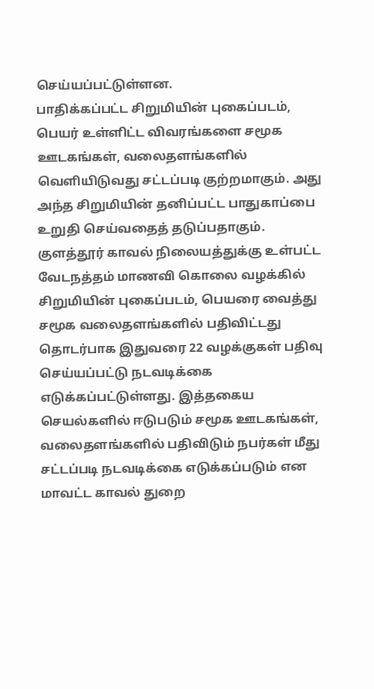செய்யப்பட்டுள்ளன.
பாதிக்கப்பட்ட சிறுமியின் புகைப்படம், பெயர் உள்ளிட்ட விவரங்களை சமூக ஊடகங்கள், வலைதளங்களில் வெளியிடுவது சட்டப்படி குற்றமாகும். அது அந்த சிறுமியின் தனிப்பட்ட பாதுகாப்பை உறுதி செய்வதைத் தடுப்பதாகும்.
குளத்தூர் காவல் நிலையத்துக்கு உள்பட்ட வேடநத்தம் மாணவி கொலை வழக்கில் சிறுமியின் புகைப்படம், பெயரை வைத்து சமூக வலைதளங்களில் பதிவிட்டது தொடர்பாக இதுவரை 22 வழக்குகள் பதிவு செய்யப்பட்டு நடவடிக்கை எடுக்கப்பட்டுள்ளது. இத்தகைய செயல்களில் ஈடுபடும் சமூக ஊடகங்கள், வலைதளங்களில் பதிவிடும் நபர்கள் மீது சட்டப்படி நடவடிக்கை எடுக்கப்படும் என மாவட்ட காவல் துறை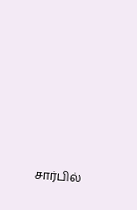சார்பில்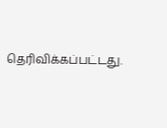தெரிவிக்கப்பட்டது.